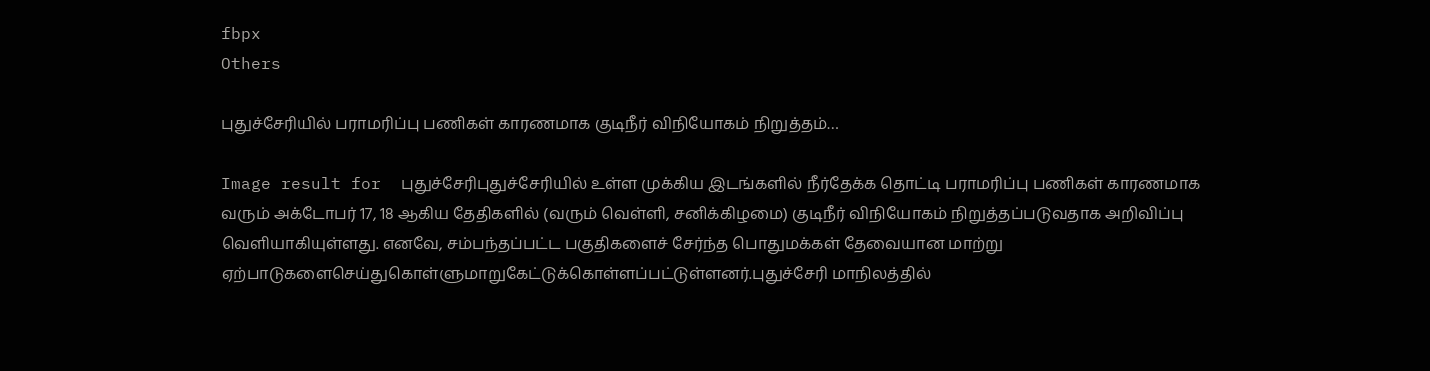fbpx
Others

புதுச்சேரியில் பராமரிப்பு பணிகள் காரணமாக குடிநீர் விநியோகம் நிறுத்தம்…

Image result for  புதுச்சேரிபுதுச்சேரியில் உள்ள முக்கிய இடங்களில் நீர்தேக்க தொட்டி பராமரிப்பு பணிகள் காரணமாக வரும் அக்டோபர் 17, 18 ஆகிய தேதிகளில் (வரும் வெள்ளி, சனிக்கிழமை) குடிநீர் விநியோகம் நிறுத்தப்படுவதாக அறிவிப்பு வெளியாகியுள்ளது. எனவே, சம்பந்தப்பட்ட பகுதிகளைச் சேர்ந்த பொதுமக்கள் தேவையான மாற்று ஏற்பாடுகளைசெய்துகொள்ளுமாறுகேட்டுக்கொள்ளப்பட்டுள்ளனர்.புதுச்சேரி மாநிலத்தில்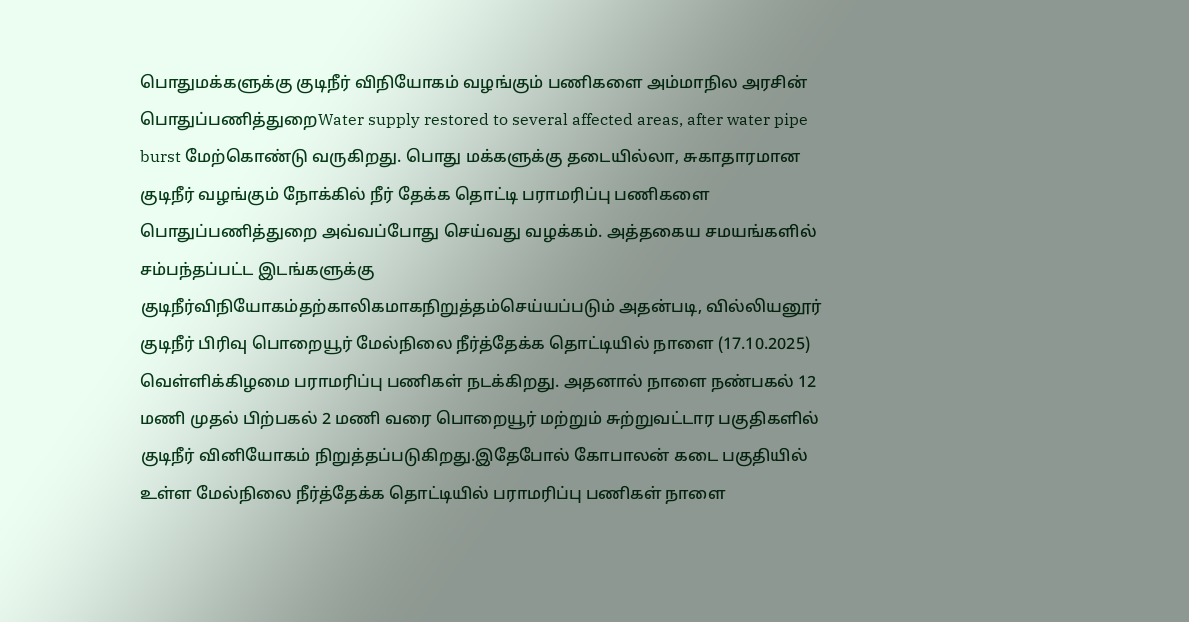பொதுமக்களுக்கு குடிநீர் விநியோகம் வழங்கும் பணிகளை அம்மாநில அரசின் பொதுப்பணித்துறைWater supply restored to several affected areas, after water pipe burst மேற்கொண்டு வருகிறது. பொது மக்களுக்கு தடையில்லா, சுகாதாரமான குடிநீர் வழங்கும் நோக்கில் நீர் தேக்க தொட்டி பராமரிப்பு பணிகளை பொதுப்பணித்துறை அவ்வப்போது செய்வது வழக்கம். அத்தகைய சமயங்களில் சம்பந்தப்பட்ட இடங்களுக்கு குடிநீர்விநியோகம்தற்காலிகமாகநிறுத்தம்செய்யப்படும் அதன்படி, வில்லியனூர் குடிநீர் பிரிவு பொறையூர் மேல்நிலை நீர்த்தேக்க தொட்டியில் நாளை (17.10.2025) வெள்ளிக்கிழமை பராமரிப்பு பணிகள் நடக்கிறது. அதனால் நாளை நண்பகல் 12 மணி முதல் பிற்பகல் 2 மணி வரை பொறையூர் மற்றும் சுற்றுவட்டார பகுதிகளில் குடிநீர் வினியோகம் நிறுத்தப்படுகிறது.இதேபோல் கோபாலன் கடை பகுதியில் உள்ள மேல்நிலை நீர்த்தேக்க தொட்டியில் பராமரிப்பு பணிகள் நாளை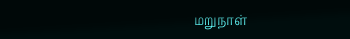மறுநாள்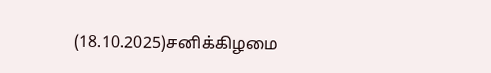(18.10.2025)சனிக்கிழமை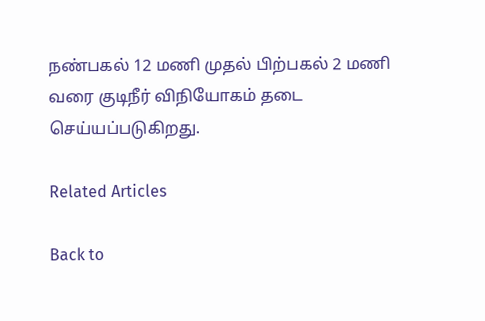நண்பகல் 12 மணி முதல் பிற்பகல் 2 மணி வரை குடிநீர் விநியோகம் தடை செய்யப்படுகிறது.

Related Articles

Back to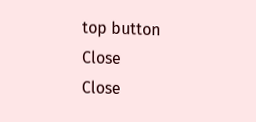top button
Close
Close